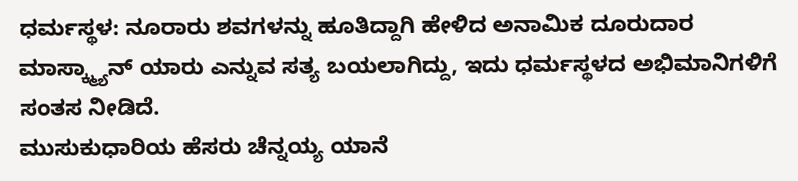ಧರ್ಮಸ್ಥಳ: ನೂರಾರು ಶವಗಳನ್ನು ಹೂತಿದ್ದಾಗಿ ಹೇಳಿದ ಅನಾಮಿಕ ದೂರುದಾರ ಮಾಸ್ಕ್ಮ್ಯಾನ್ ಯಾರು ಎನ್ನುವ ಸತ್ಯ ಬಯಲಾಗಿದ್ದು, ಇದು ಧರ್ಮಸ್ಥಳದ ಅಭಿಮಾನಿಗಳಿಗೆ ಸಂತಸ ನೀಡಿದೆ.
ಮುಸುಕುಧಾರಿಯ ಹೆಸರು ಚೆನ್ನಯ್ಯ ಯಾನೆ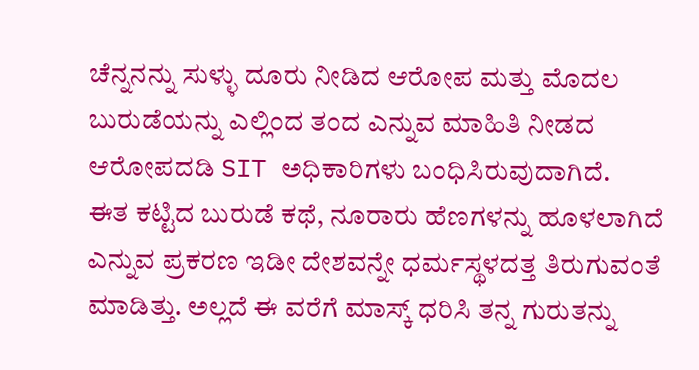ಚೆನ್ನನನ್ನು ಸುಳ್ಳು ದೂರು ನೀಡಿದ ಆರೋಪ ಮತ್ತು ಮೊದಲ ಬುರುಡೆಯನ್ನು ಎಲ್ಲಿಂದ ತಂದ ಎನ್ನುವ ಮಾಹಿತಿ ನೀಡದ ಆರೋಪದಡಿ SIT ಅಧಿಕಾರಿಗಳು ಬಂಧಿಸಿರುವುದಾಗಿದೆ.
ಈತ ಕಟ್ಟಿದ ಬುರುಡೆ ಕಥೆ, ನೂರಾರು ಹೆಣಗಳನ್ನು ಹೂಳಲಾಗಿದೆ ಎನ್ನುವ ಪ್ರಕರಣ ಇಡೀ ದೇಶವನ್ನೇ ಧರ್ಮಸ್ಥಳದತ್ತ ತಿರುಗುವಂತೆ ಮಾಡಿತ್ತು. ಅಲ್ಲದೆ ಈ ವರೆಗೆ ಮಾಸ್ಕ್ ಧರಿಸಿ ತನ್ನ ಗುರುತನ್ನು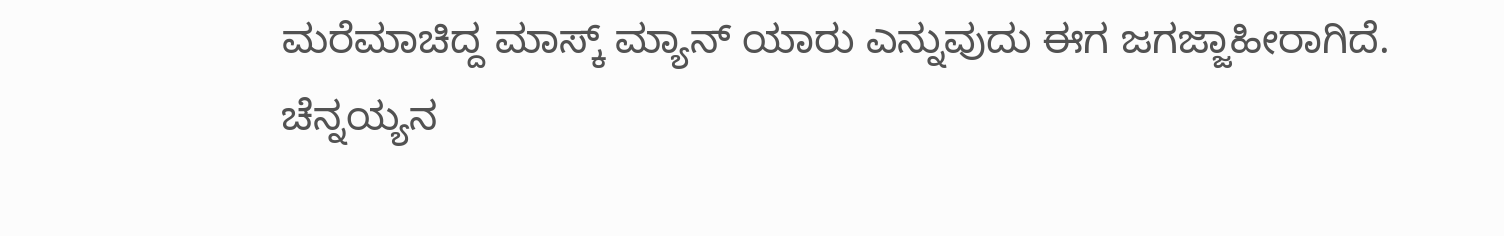ಮರೆಮಾಚಿದ್ದ ಮಾಸ್ಕ್ ಮ್ಯಾನ್ ಯಾರು ಎನ್ನುವುದು ಈಗ ಜಗಜ್ಜಾಹೀರಾಗಿದೆ.
ಚೆನ್ನಯ್ಯನ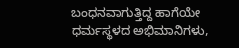ಬಂಧನವಾಗುತ್ತಿದ್ದ ಹಾಗೆಯೇ ಧರ್ಮಸ್ಥಳದ ಅಭಿಮಾನಿಗಳು,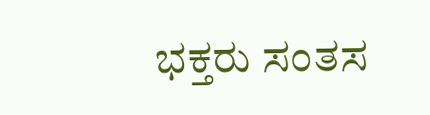ಭಕ್ತರು ಸಂತಸ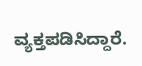ವ್ಯಕ್ತಪಡಿಸಿದ್ದಾರೆ.